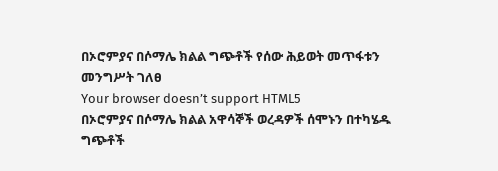በኦሮምያና በሶማሌ ክልል ግጭቶች የሰው ሕይወት መጥፋቱን መንግሥት ገለፀ
Your browser doesn’t support HTML5
በኦሮምያና በሶማሌ ክልል አዋሳኞች ወረዳዎች ሰሞኑን በተካሄዱ ግጭቶች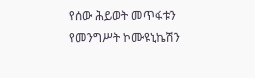የሰው ሕይወት መጥፋቱን የመንግሥት ኮሙዩኒኬሽን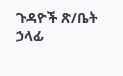ጉዳዮች ጽ/ቤት ኃላፊ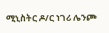ሚኒስትር ዶ/ር ነገሪ ሌንጮ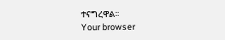ተናግረዋል፡፡
Your browser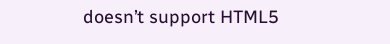doesn’t support HTML5